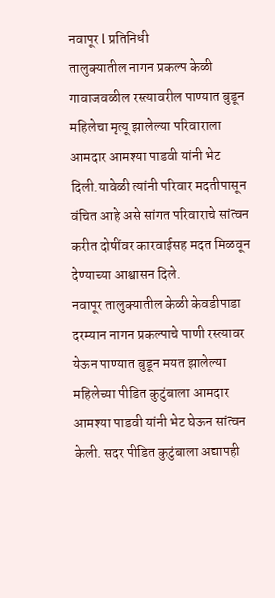नवापूर l प्रतिनिधी
तालुक्यातील नागन प्रकल्प केळी गावाजवळील रस्त्यावरील पाण्यात बुडून महिलेचा मृत्यू झालेल्या परिवाराला आमदार आमश्या पाडवी यांनी भेट दिली.यावेळी त्यांनी परिवार मदतीपासून वंचित आहे असे सांगत परिवाराचे सांत्वन करीत दोषींवर कारवाईसह मदत मिळवून देण्याच्या आश्वासन दिले.
नवापूर तालुक्यातील केळी केवडीपाडा दरम्यान नागन प्रकल्पाचे पाणी रस्त्यावर येऊन पाण्यात बुडून मयत झालेल्या महिलेच्या पीडित कुटुंबाला आमदार आमश्या पाडवी यांनी भेट घेऊन सांत्वन केली. सदर पीडित कुटुंबाला अद्यापही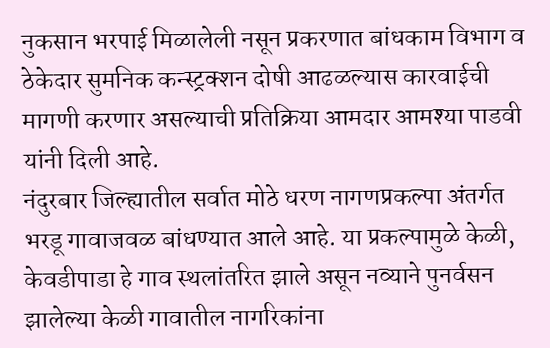नुकसान भरपाई मिळालेली नसून प्रकरणात बांधकाम विभाग व ठेकेदार सुमनिक कन्स्ट्रक्शन दोषी आढळल्यास कारवाईची मागणी करणार असल्याची प्रतिक्रिया आमदार आमश्या पाडवी यांनी दिली आहे.
नंदुरबार जिल्ह्यातील सर्वात मोठे धरण नागणप्रकल्पा अंतर्गत भरडू गावाजवळ बांधण्यात आले आहे. या प्रकल्पामुळे केळी, केवडीपाडा हे गाव स्थलांतरित झाले असून नव्याने पुनर्वसन झालेल्या केळी गावातील नागरिकांना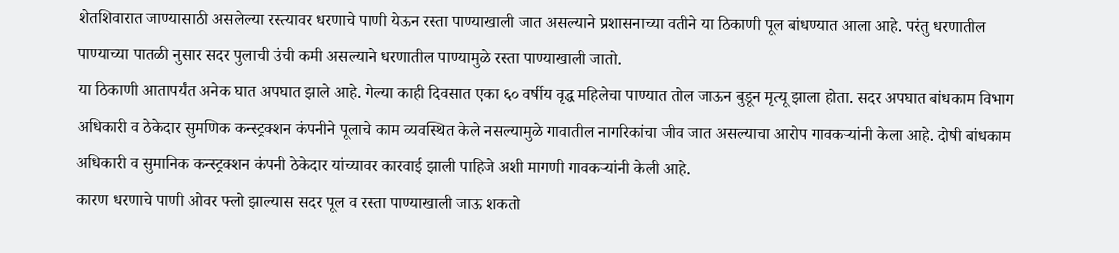शेतशिवारात जाण्यासाठी असलेल्या रस्त्यावर धरणाचे पाणी येऊन रस्ता पाण्याखाली जात असल्याने प्रशासनाच्या वतीने या ठिकाणी पूल बांधण्यात आला आहे. परंतु धरणातील पाण्याच्या पातळी नुसार सदर पुलाची उंची कमी असल्याने धरणातील पाण्यामुळे रस्ता पाण्याखाली जातो.
या ठिकाणी आतापर्यंत अनेक घात अपघात झाले आहे. गेल्या काही दिवसात एका ६० वर्षीय वृद्ध महिलेचा पाण्यात तोल जाऊन बुडून मृत्यू झाला होता. सदर अपघात बांधकाम विभाग अधिकारी व ठेकेदार सुमणिक कन्स्ट्रक्शन कंपनीने पूलाचे काम व्यवस्थित केले नसल्यामुळे गावातील नागरिकांचा जीव जात असल्याचा आरोप गावकऱ्यांनी केला आहे. दोषी बांधकाम अधिकारी व सुमानिक कन्स्ट्रक्शन कंपनी ठेकेदार यांच्यावर कारवाई झाली पाहिजे अशी मागणी गावकऱ्यांनी केली आहे.
कारण धरणाचे पाणी ओवर फ्लो झाल्यास सदर पूल व रस्ता पाण्याखाली जाऊ शकतो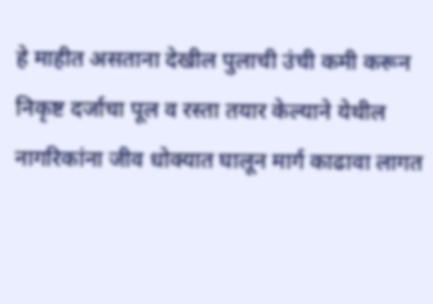हे माहीत असताना देखील पुलाची उंची कमी करून निकृष्ट दर्जाचा पूल व रस्ता तयार केल्याने येथील नागरिकांना जीव धोक्यात घालून मार्ग काढावा लागत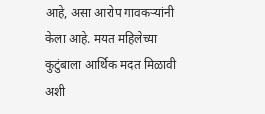आहे, असा आरोप गावकऱ्यांनी केला आहे. मयत महिलेच्या कुटुंबाला आर्थिक मदत मिळावी अशी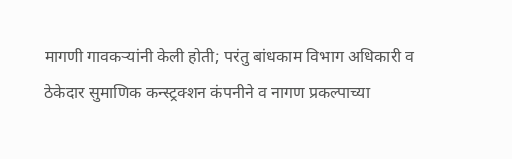मागणी गावकऱ्यांनी केली होती; परंतु बांधकाम विभाग अधिकारी व ठेकेदार सुमाणिक कन्स्ट्रक्शन कंपनीने व नागण प्रकल्पाच्या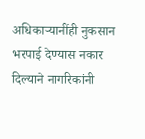अधिकाऱ्यानींही नुकसान भरपाई देण्यास नकार दिल्याने नागरिकांनी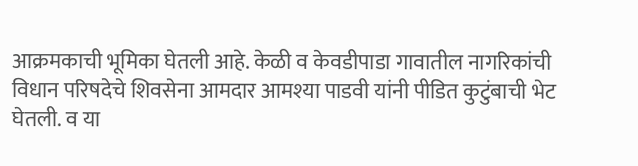आक्रमकाची भूमिका घेतली आहे. केळी व केवडीपाडा गावातील नागरिकांची विधान परिषदेचे शिवसेना आमदार आमश्या पाडवी यांनी पीडित कुटुंबाची भेट घेतली. व या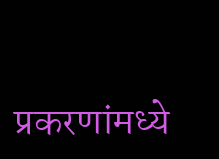प्रकरणांमध्ये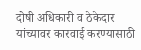दोषी अधिकारी व ठेकेदार यांच्यावर कारवाई करण्यासाठी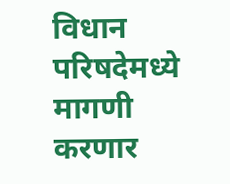विधान परिषदेमध्ये मागणी करणार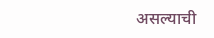असल्याची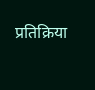प्रतिक्रिया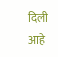दिली आहे